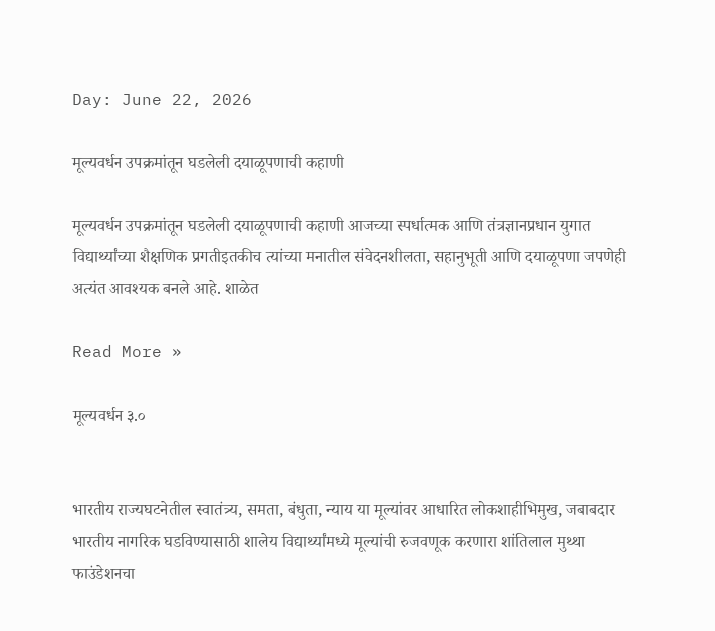Day: June 22, 2026

मूल्यवर्धन उपक्रमांतून घडलेली दयाळूपणाची कहाणी

मूल्यवर्धन उपक्रमांतून घडलेली दयाळूपणाची कहाणी आजच्या स्पर्धात्मक आणि तंत्रज्ञानप्रधान युगात विद्यार्थ्यांच्या शैक्षणिक प्रगतीइतकीच त्यांच्या मनातील संवेदनशीलता, सहानुभूती आणि दयाळूपणा जपणेही अत्यंत आवश्यक बनले आहे. शाळेत

Read More »

मूल्यवर्धन ३.०


भारतीय राज्यघटनेतील स्वातंत्र्य, समता, बंधुता, न्याय या मूल्यांवर आधारित लोकशाहीभिमुख, जबाबदार भारतीय नागरिक घडविण्यासाठी शालेय विद्यार्थ्यांमध्ये मूल्यांची रुजवणूक करणारा शांतिलाल मुथ्था फाउंडेशनचा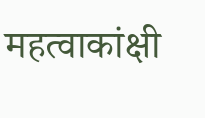महत्वाकांक्षी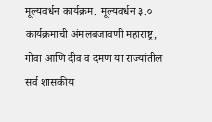मूल्यवर्धन कार्यक्रम. मूल्यवर्धन ३.० कार्यक्रमाची अंमलबजावणी महाराष्ट्र, गोवा आणि दीव व दमण या राज्यांतील सर्व शासकीय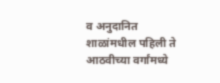व अनुदानित शाळांमधील पहिली ते आठवीच्या वर्गांमध्ये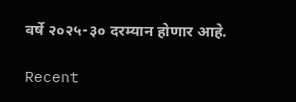वर्षे २०२५-३० दरम्यान होणार आहे.

Recent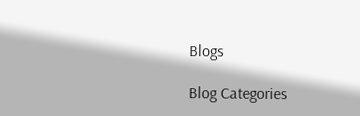Blogs

Blog Categories